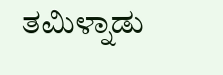ತಮಿಳ್ನಾಡು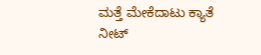ಮತ್ತೆ ಮೇಕೆದಾಟು ಕ್ಯಾತೆ
ನೀಟ್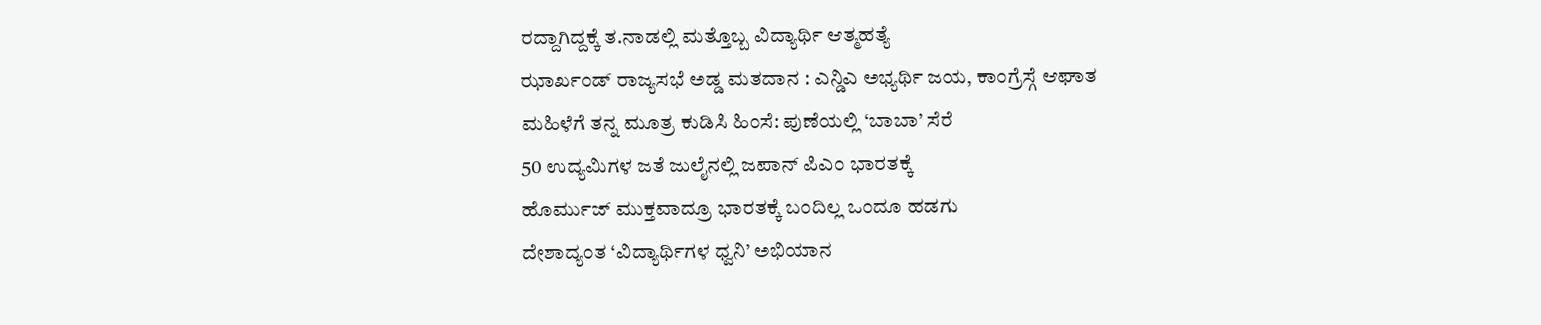ರದ್ದಾಗಿದ್ದಕ್ಕೆ ತ.ನಾಡಲ್ಲಿ ಮತ್ತೊಬ್ಬ ವಿದ್ಯಾರ್ಥಿ ಆತ್ಮಹತ್ಯೆ
ಝಾರ್ಖಂಡ್ ರಾಜ್ಯಸಭೆ ಅಡ್ಡ ಮತದಾನ : ಎನ್ಡಿಎ ಅಭ್ಯರ್ಥಿ ಜಯ, ಕಾಂಗ್ರೆಸ್ಗೆ ಆಘಾತ
ಮಹಿಳೆಗೆ ತನ್ನ ಮೂತ್ರ ಕುಡಿಸಿ ಹಿಂಸೆ: ಪುಣೆಯಲ್ಲಿ ‘ಬಾಬಾ’ ಸೆರೆ
50 ಉದ್ಯಮಿಗಳ ಜತೆ ಜುಲೈನಲ್ಲಿ ಜಪಾನ್ ಪಿಎಂ ಭಾರತಕ್ಕೆ
ಹೊರ್ಮುಜ್ ಮುಕ್ತವಾದ್ರೂ ಭಾರತಕ್ಕೆ ಬಂದಿಲ್ಲ ಒಂದೂ ಹಡಗು
ದೇಶಾದ್ಯಂತ ‘ವಿದ್ಯಾರ್ಥಿಗಳ ಧ್ವನಿ’ ಅಭಿಯಾನ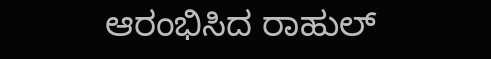ಆರಂಭಿಸಿದ ರಾಹುಲ್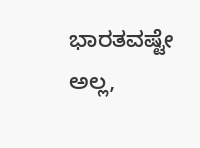ಭಾರತವಷ್ಟೇ ಅಲ್ಲ,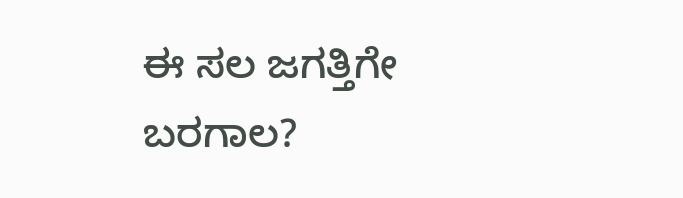ಈ ಸಲ ಜಗತ್ತಿಗೇ ಬರಗಾಲ?